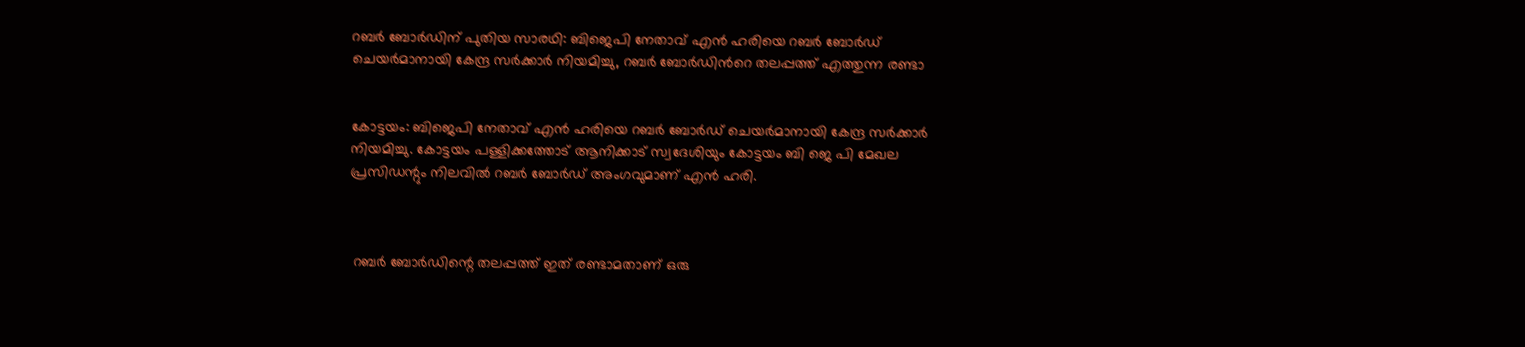റബര്‍ ബോര്‍ഡിന് പുതിയ സാരഥി: ബിജെപി നേതാവ് എൻ ഹരിയെ റബര്‍ ബോര്‍ഡ് ചെയര്‍മാനായി കേന്ദ്ര സര്‍ക്കാര്‍ നിയമിച്ചു, റബ‍ർ ബോർഡിന്‍റെ തലപ്പത്ത് എത്തുന്ന രണ്ടാ


കോട്ടയം: ബിജെപി നേതാവ് എൻ ഹരിയെ റബര്‍ ബോര്‍ഡ് ചെയര്‍മാനായി കേന്ദ്ര സര്‍ക്കാര്‍ നിയമിച്ചു. കോട്ടയം പള്ളിക്കത്തോട് ആനിക്കാട് സ്വദേശിയും കോട്ടയം ബി ജെ പി മേഖല പ്രസിഡന്റും നിലവിൽ റബർ ബോർഡ് അംഗവുമാണ് എൻ ഹരി.



 റബർ ബോർഡിന്റെ തലപ്പത്ത് ഇത് രണ്ടാമതാണ് ഒരു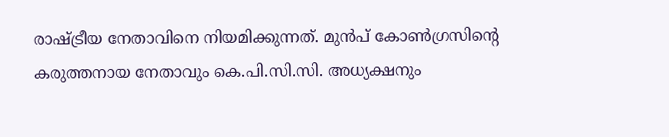രാഷ്ട്രീയ നേതാവിനെ നിയമിക്കുന്നത്. മുൻപ് കോണ്‍ഗ്രസിന്റെ കരുത്തനായ നേതാവും കെ.പി.സി.സി. അധ്യക്ഷനും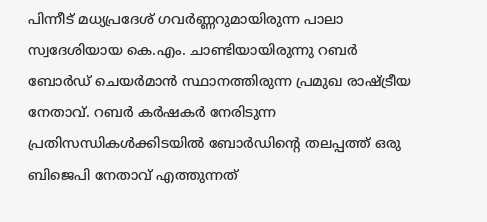പിന്നീട് മധ്യപ്രദേശ് ഗവര്‍ണ്ണറുമായിരുന്ന പാലാ സ്വദേശിയായ കെ.എം. ചാണ്ടിയായിരുന്നു റബര്‍ ബോര്‍ഡ് ചെയര്‍മാന്‍ സ്ഥാനത്തിരുന്ന പ്രമുഖ രാഷ്ട്രീയ നേതാവ്. റബർ കർഷകർ നേരിടുന്ന പ്രതിസന്ധികൾക്കിടയിൽ ബോർഡിന്‍റെ തലപ്പത്ത് ഒരു ബിജെപി നേതാവ് എത്തുന്നത്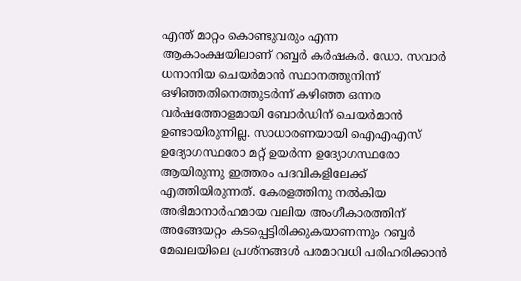എന്ത് മാറ്റം കൊണ്ടുവരും എന്ന ആകാംക്ഷയിലാണ് റബ്ബർ കർഷകർ. ഡോ. സവാര്‍ ധനാനിയ ചെയര്‍മാന്‍ സ്ഥാനത്തുനിന്ന് ഒഴിഞ്ഞതിനെത്തുടര്‍ന്ന് കഴിഞ്ഞ ഒന്നര വര്‍ഷത്തോളമായി ബോര്‍ഡിന് ചെയർമാൻ ഉണ്ടായിരുന്നില്ല. സാധാരണയായി ഐഎഎസ് ഉദ്യോഗസ്ഥരോ മറ്റ് ഉയർന്ന ഉദ്യോഗസ്ഥരോ ആയിരുന്നു ഇത്തരം പദവികളിലേക്ക് എത്തിയിരുന്നത്. കേരളത്തിനു നല്‍കിയ അഭിമാനാർഹമായ വലിയ അംഗീകാരത്തിന് അങ്ങേയറ്റം കടപ്പെട്ടിരിക്കുകയാണന്നും റബ്ബര്‍ മേഖലയിലെ പ്രശ്‌നങ്ങള്‍ പരമാവധി പരിഹരിക്കാന്‍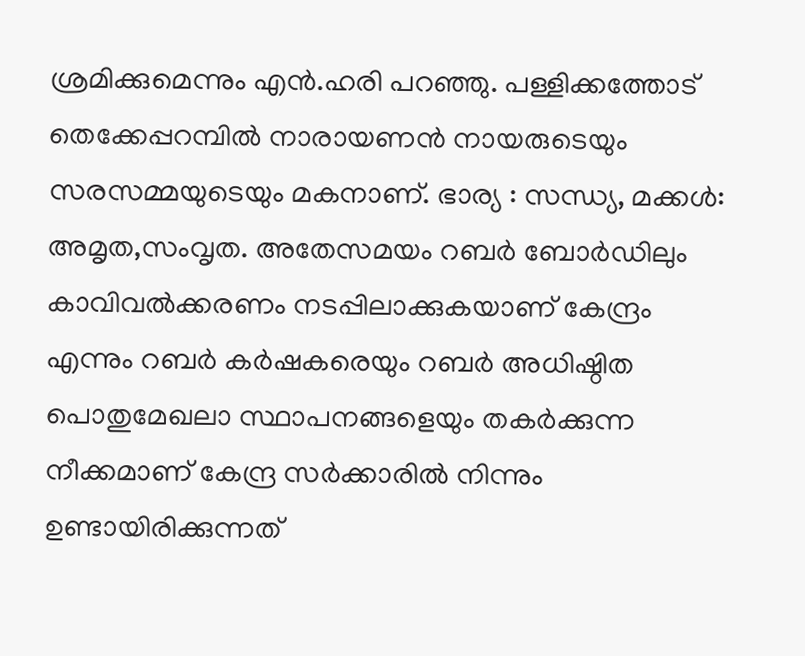ശ്രമിക്കുമെന്നും എന്‍.ഹരി പറഞ്ഞു. പള്ളിക്കത്തോട് തെക്കേപ്പറമ്പില്‍ നാരായണന്‍ നായരുടെയും സരസമ്മയുടെയും മകനാണ്. ഭാര്യ : സന്ധ്യ, മക്കള്‍: അമൃത,സംവൃത. അതേസമയം റബർ ബോർഡിലും കാവിവൽക്കരണം നടപ്പിലാക്കുകയാണ് കേന്ദ്രം എന്നും റബർ കർഷകരെയും റബർ അധിഷ്ഠിത പൊതുമേഖലാ സ്ഥാപനങ്ങളെയും തകർക്കുന്ന നീക്കമാണ് കേന്ദ്ര സർക്കാരിൽ നിന്നും ഉണ്ടായിരിക്കുന്നത്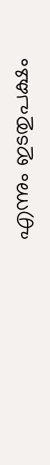എന്നും ഇടതുപക്ഷം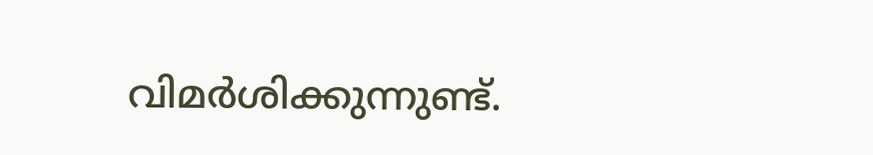വിമർശിക്കുന്നുണ്ട്.